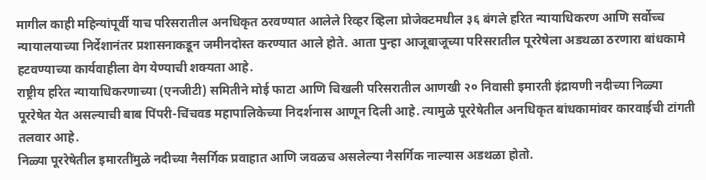मागील काही महिन्यांपूर्वी याच परिसरातील अनधिकृत ठरवण्यात आलेले रिव्हर व्हिला प्रोजेक्टमधील ३६ बंगले हरित न्यायाधिकरण आणि सर्वोच्च न्यायालयाच्या निर्देशानंतर प्रशासनाकडून जमीनदोस्त करण्यात आले होते. आता पुन्हा आजूबाजूच्या परिसरातील पूररेषेला अडथळा ठरणारा बांधकामे हटवण्याच्या कार्यवाहीला वेग येण्याची शक्यता आहे.
राष्ट्रीय हरित न्यायाधिकरणाच्या (एनजीटी) समितीने मोई फाटा आणि चिखली परिसरातील आणखी २० निवासी इमारती इंद्रायणी नदीच्या निळ्या पूररेषेत येत असल्याची बाब पिंपरी-चिंचवड महापालिकेच्या निदर्शनास आणून दिली आहे. त्यामुळे पूररेषेतील अनधिकृत बांधकामांवर कारवाईची टांगती तलवार आहे.
निळ्या पूररेषेतील इमारतींमुळे नदीच्या नैसर्गिक प्रवाहात आणि जवळच असलेल्या नैसर्गिक नाल्यास अडथळा होतो.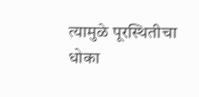त्यामुळे पूरस्थितीचा धोका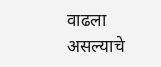वाढला असल्याचे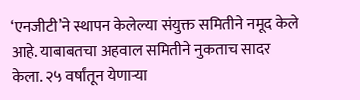‘एनजीटी’ने स्थापन केलेल्या संयुक्त समितीने नमूद केले आहे. याबाबतचा अहवाल समितीने नुकताच सादर केला. २५ वर्षांतून येणाऱ्या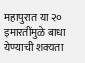महापुरात या २० इमारतींमुळे बाधा येण्याची शक्यता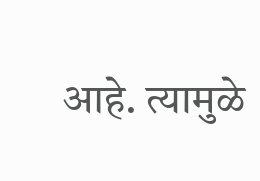आहे. त्यामुळे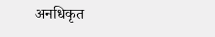अनधिकृत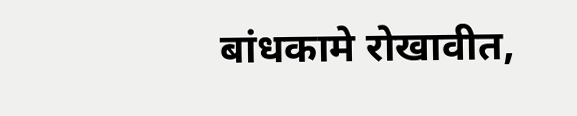बांधकामे रोखावीत,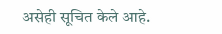असेही सूचित केले आहे.